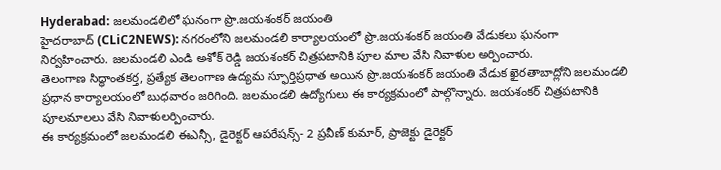Hyderabad: జలమండలిలో ఘనంగా ప్రొ.జయశంకర్ జయంతి
హైదరాబాద్ (CLiC2NEWS): నగరంలోని జలమండలి కార్యాలయంలో ప్రొ.జయశంకర్ జయంతి వేడుకలు ఘనంగా నిర్వహించారు. జలమండలి ఎండి అశోక్ రెడ్డి జయశంకర్ చిత్రపటానికి పూల మాల వేసి నివాళుల అర్పించారు.
తెలంగాణ సిద్ధాంతకర్త, ప్రత్యేక తెలంగాణ ఉద్యమ స్ఫూర్తిప్రధాత అయిన ప్రొ.జయశంకర్ జయంతి వేడుక ఖైరతాబాద్లోని జలమండలి ప్రధాన కార్యాలయంలో బుధవారం జరిగింది. జలమండలి ఉద్యోగులు ఈ కార్యక్రమంలో పాల్గొన్నారు. జయశంకర్ చిత్రపటానికి పూలమాలలు వేసి నివాళులర్పించారు.
ఈ కార్యక్రమంలో జలమండలి ఈఎన్సీ, డైరెక్టర్ ఆపరేషన్స్- 2 ప్రవీణ్ కుమార్, ప్రాజెక్టు డైరెక్టర్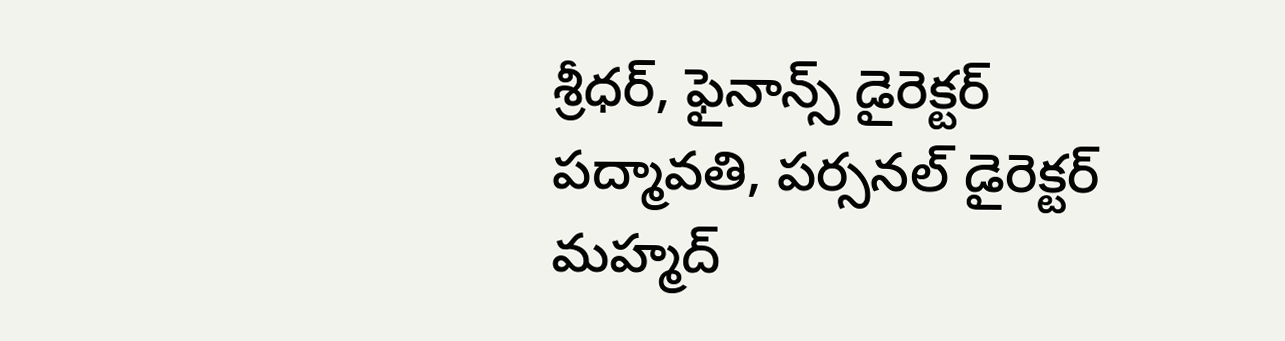శ్రీధర్, ఫైనాన్స్ డైరెక్టర్ పద్మావతి, పర్సనల్ డైరెక్టర్ మహ్మద్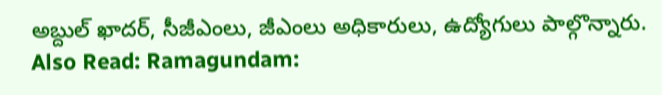అబ్దుల్ ఖాదర్, సీజీఎంలు, జీఎంలు అధికారులు, ఉద్యోగులు పాల్గొన్నారు.
Also Read: Ramagundam: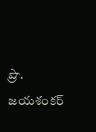ప్రొ. జయశంకర్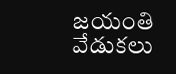జయంతి వేడుకలు